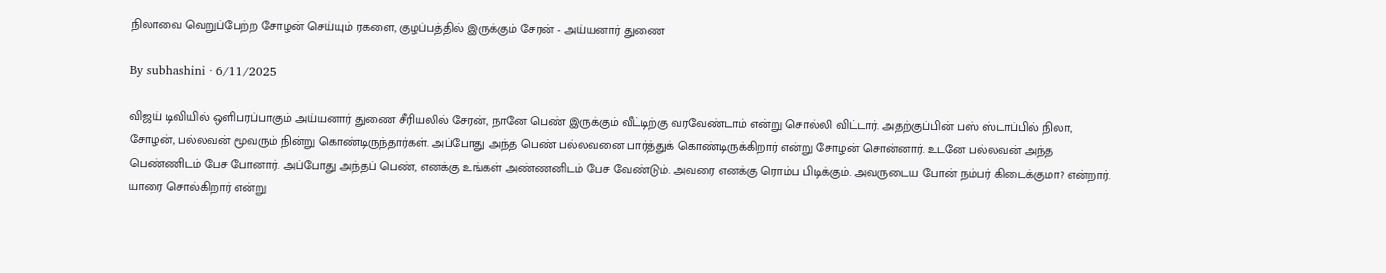நிலாவை வெறுப்பேற்ற சோழன் செய்யும் ரகளை, குழப்பத்தில் இருக்கும் சேரன் - அய்யனார் துணை

By subhashini · 6/11/2025

விஜய் டிவியில் ஒளிபரப்பாகும் அய்யனார் துணை சீரியலில் சேரன், நானே பெண் இருக்கும் வீட்டிற்கு வரவேண்டாம் என்று சொல்லி விட்டார். அதற்குப்பின் பஸ் ஸ்டாப்பில் நிலா, சோழன், பல்லவன் மூவரும் நின்று கொண்டிருந்தார்கள். அப்போது அந்த பெண் பல்லவனை பார்த்துக் கொண்டிருக்கிறார் என்று சோழன் சொன்னார். உடனே பல்லவன் அந்த பெண்ணிடம் பேச போனார். அப்போது அந்தப் பெண், எனக்கு உங்கள் அண்ணனிடம் பேச வேண்டும். அவரை எனக்கு ரொம்ப பிடிக்கும். அவருடைய போன் நம்பர் கிடைக்குமா? என்றார். யாரை சொல்கிறார் என்று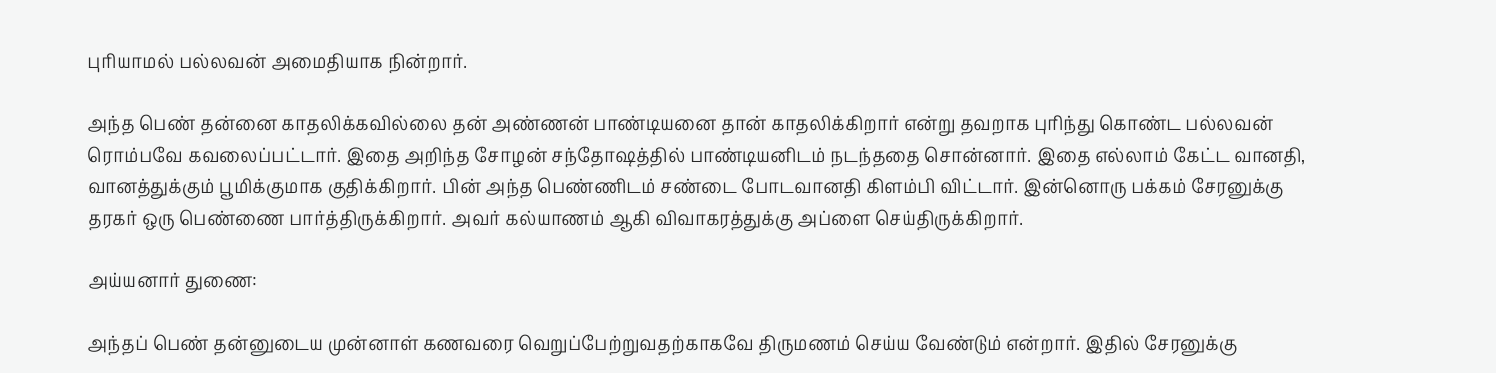புரியாமல் பல்லவன் அமைதியாக நின்றார்.

அந்த பெண் தன்னை காதலிக்கவில்லை தன் அண்ணன் பாண்டியனை தான் காதலிக்கிறார் என்று தவறாக புரிந்து கொண்ட பல்லவன் ரொம்பவே கவலைப்பட்டார். இதை அறிந்த சோழன் சந்தோஷத்தில் பாண்டியனிடம் நடந்ததை சொன்னார். இதை எல்லாம் கேட்ட வானதி, வானத்துக்கும் பூமிக்குமாக குதிக்கிறார். பின் அந்த பெண்ணிடம் சண்டை போடவானதி கிளம்பி விட்டார். இன்னொரு பக்கம் சேரனுக்கு தரகர் ஒரு பெண்ணை பார்த்திருக்கிறார். அவர் கல்யாணம் ஆகி விவாகரத்துக்கு அப்ளை செய்திருக்கிறார்.

அய்யனார் துணை:

அந்தப் பெண் தன்னுடைய முன்னாள் கணவரை வெறுப்பேற்றுவதற்காகவே திருமணம் செய்ய வேண்டும் என்றார். இதில் சேரனுக்கு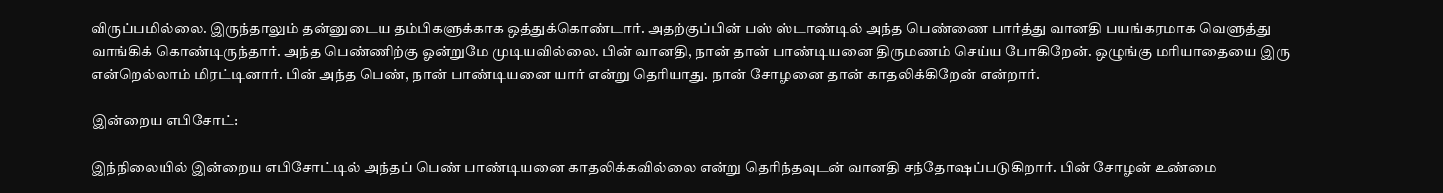விருப்பமில்லை. இருந்தாலும் தன்னுடைய தம்பிகளுக்காக ஒத்துக்கொண்டார். அதற்குப்பின் பஸ் ஸ்டாண்டில் அந்த பெண்ணை பார்த்து வானதி பயங்கரமாக வெளுத்து வாங்கிக் கொண்டிருந்தார். அந்த பெண்ணிற்கு ஓன்றுமே முடியவில்லை. பின் வானதி, நான் தான் பாண்டியனை திருமணம் செய்ய போகிறேன். ஒழுங்கு மரியாதையை இரு என்றெல்லாம் மிரட்டினார். பின் அந்த பெண், நான் பாண்டியனை யார் என்று தெரியாது. நான் சோழனை தான் காதலிக்கிறேன் என்றார்.

இன்றைய எபிசோட்:

இந்நிலையில் இன்றைய எபிசோட்டில் அந்தப் பெண் பாண்டியனை காதலிக்கவில்லை என்று தெரிந்தவுடன் வானதி சந்தோஷப்படுகிறார். பின் சோழன் உண்மை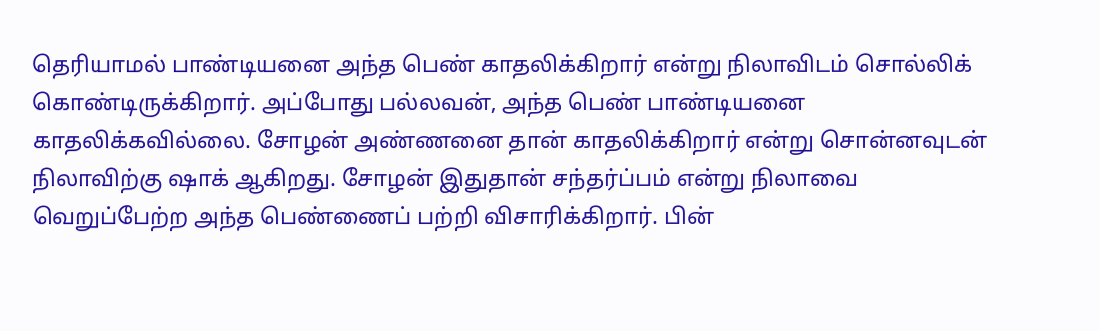தெரியாமல் பாண்டியனை அந்த பெண் காதலிக்கிறார் என்று நிலாவிடம் சொல்லிக் கொண்டிருக்கிறார். அப்போது பல்லவன், அந்த பெண் பாண்டியனை காதலிக்கவில்லை. சோழன் அண்ணனை தான் காதலிக்கிறார் என்று சொன்னவுடன் நிலாவிற்கு ஷாக் ஆகிறது. சோழன் இதுதான் சந்தர்ப்பம் என்று நிலாவை வெறுப்பேற்ற அந்த பெண்ணைப் பற்றி விசாரிக்கிறார். பின்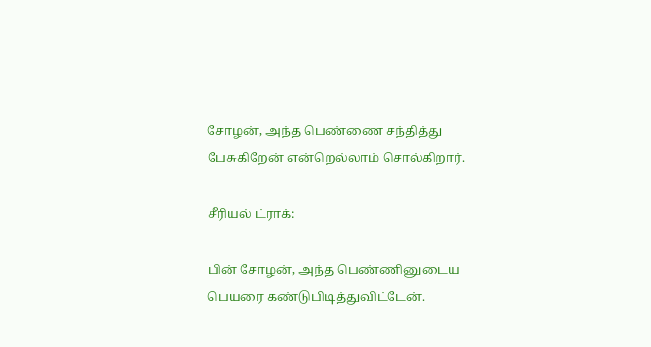சோழன், அந்த பெண்ணை சந்தித்து பேசுகிறேன் என்றெல்லாம் சொல்கிறார்.

சீரியல் ட்ராக்:

பின் சோழன், அந்த பெண்ணினுடைய பெயரை கண்டுபிடித்துவிட்டேன்.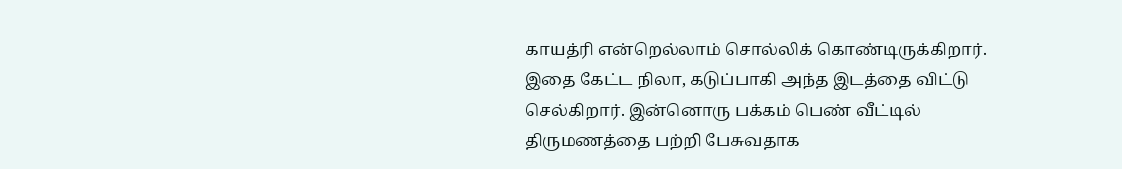காயத்ரி என்றெல்லாம் சொல்லிக் கொண்டிருக்கிறார். இதை கேட்ட நிலா, கடுப்பாகி அந்த இடத்தை விட்டு செல்கிறார். இன்னொரு பக்கம் பெண் வீட்டில் திருமணத்தை பற்றி பேசுவதாக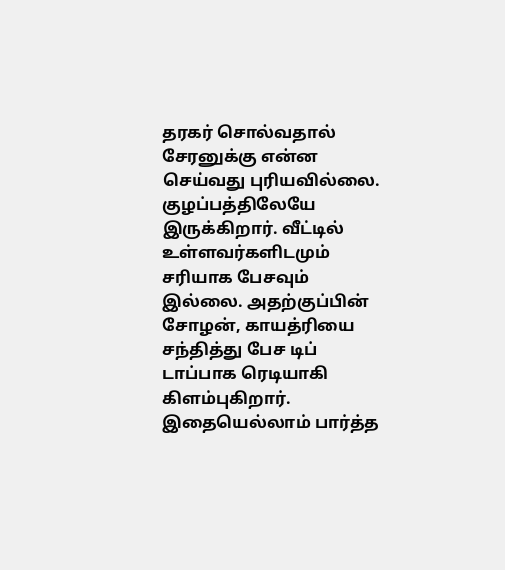தரகர் சொல்வதால் சேரனுக்கு என்ன செய்வது புரியவில்லை. குழப்பத்திலேயே இருக்கிறார். வீட்டில் உள்ளவர்களிடமும் சரியாக பேசவும் இல்லை. அதற்குப்பின் சோழன், காயத்ரியை சந்தித்து பேச டிப் டாப்பாக ரெடியாகி கிளம்புகிறார். இதையெல்லாம் பார்த்த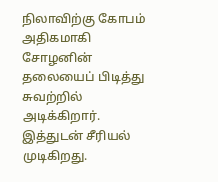நிலாவிற்கு கோபம் அதிகமாகி சோழனின் தலையைப் பிடித்து சுவற்றில் அடிக்கிறார். இத்துடன் சீரியல் முடிகிறது.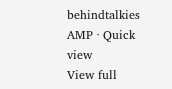behindtalkies AMP · Quick view
View full